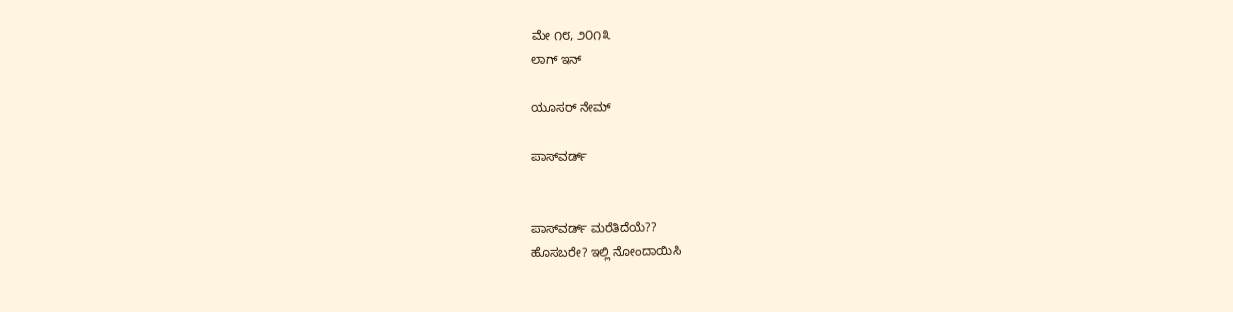ಮೇ ೧೮, ೨೦೧೩
ಲಾಗ್ ಇನ್

ಯೂಸರ್ ನೇಮ್

ಪಾಸ್‌ವರ್ಡ್


ಪಾಸ್‌ವರ್ಡ್ ಮರೆತಿದೆಯೆ??
ಹೊಸಬರೇ? ಇಲ್ಲಿ ನೋಂದಾಯಿಸಿ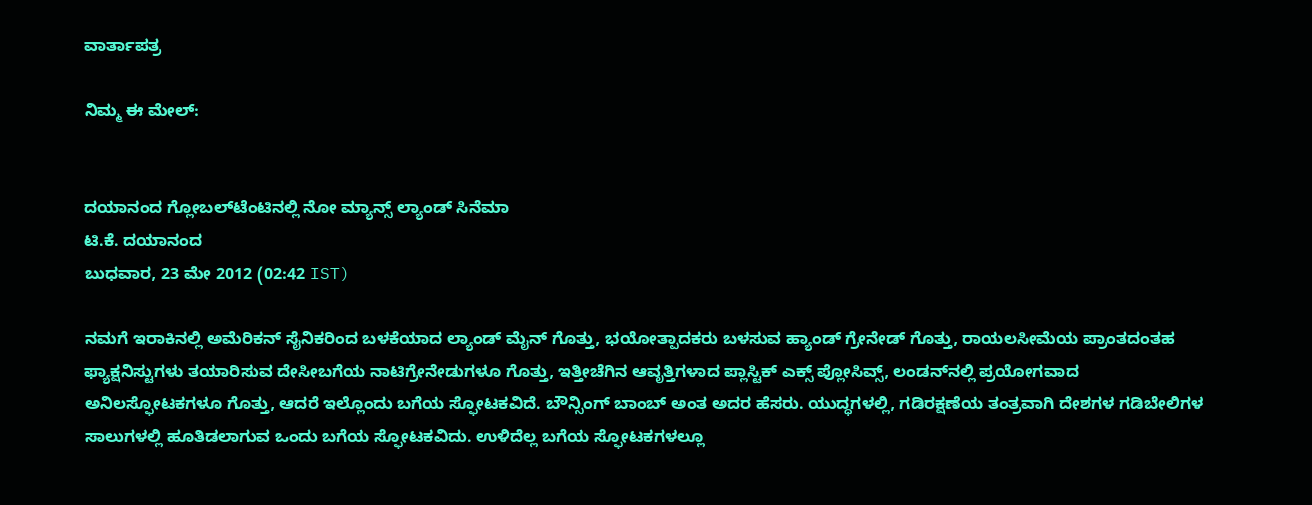ವಾರ್ತಾಪತ್ರ

ನಿಮ್ಮ ಈ ಮೇಲ್:


ದಯಾನಂದ ಗ್ಲೋಬಲ್‌ಟೆಂಟಿನಲ್ಲಿ ನೋ ಮ್ಯಾನ್ಸ್ ಲ್ಯಾಂಡ್ ಸಿನೆಮಾ
ಟಿ.ಕೆ. ದಯಾನಂದ
ಬುಧವಾರ, 23 ಮೇ 2012 (02:42 IST)

ನಮಗೆ ಇರಾಕಿನಲ್ಲಿ ಅಮೆರಿಕನ್ ಸೈನಿಕರಿಂದ ಬಳಕೆಯಾದ ಲ್ಯಾಂಡ್ ಮೈನ್‌ ಗೊತ್ತು, ಭಯೋತ್ಪಾದಕರು ಬಳಸುವ ಹ್ಯಾಂಡ್ ಗ್ರೇನೇಡ್ ಗೊತ್ತು, ರಾಯಲಸೀಮೆಯ ಪ್ರಾಂತದಂತಹ ಫ್ಯಾಕ್ಷನಿಸ್ಟುಗಳು ತಯಾರಿಸುವ ದೇಸೀಬಗೆಯ ನಾಟಿಗ್ರೇನೇಡುಗಳೂ ಗೊತ್ತು, ಇತ್ತೀಚೆಗಿನ ಆವೃತ್ತಿಗಳಾದ ಪ್ಲಾಸ್ಟಿಕ್ ಎಕ್ಸ್ ಪ್ಲೋಸಿವ್ಸ್, ಲಂಡನ್‌ನಲ್ಲಿ ಪ್ರಯೋಗವಾದ ಅನಿಲಸ್ಫೋಟಕಗಳೂ ಗೊತ್ತು, ಆದರೆ ಇಲ್ಲೊಂದು ಬಗೆಯ ಸ್ಫೋಟಕವಿದೆ. ಬೌನ್ಸಿಂಗ್ ಬಾಂಬ್ ಅಂತ ಅದರ ಹೆಸರು. ಯುದ್ಧಗಳಲ್ಲಿ, ಗಡಿರಕ್ಷಣೆಯ ತಂತ್ರವಾಗಿ ದೇಶಗಳ ಗಡಿಬೇಲಿಗಳ ಸಾಲುಗಳಲ್ಲಿ ಹೂತಿಡಲಾಗುವ ಒಂದು ಬಗೆಯ ಸ್ಫೋಟಕವಿದು. ಉಳಿದೆಲ್ಲ ಬಗೆಯ ಸ್ಫೋಟಕಗಳಲ್ಲೂ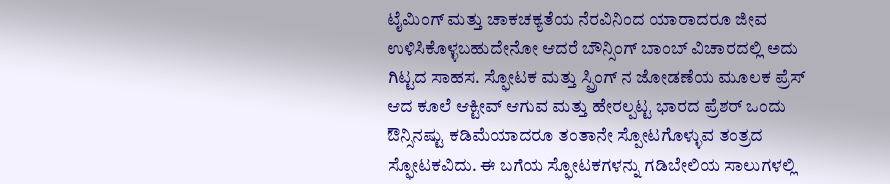ಟೈಮಿಂಗ್ ಮತ್ತು ಚಾಕಚಕ್ಯತೆಯ ನೆರವಿನಿಂದ ಯಾರಾದರೂ ಜೀವ ಉಳಿಸಿಕೊಳ್ಳಬಹುದೇನೋ ಆದರೆ ಬೌನ್ಸಿಂಗ್ ಬಾಂಬ್ ವಿಚಾರದಲ್ಲಿ ಅದು ಗಿಟ್ಟದ ಸಾಹಸ. ಸ್ಫೋಟಕ ಮತ್ತು ಸ್ಪ್ರಿಂಗ್ ನ ಜೋಡಣೆಯ ಮೂಲಕ ಪ್ರೆಸ್ ಆದ ಕೂಲೆ ಆಕ್ಟೀವ್ ಆಗುವ ಮತ್ತು ಹೇರಲ್ಪಟ್ಟ ಭಾರದ ಪ್ರೆಶರ್ ಒಂದು ಔನ್ಸಿನಷ್ಟು ಕಡಿಮೆಯಾದರೂ ತಂತಾನೇ ಸ್ಪೋಟಗೊಳ್ಳುವ ತಂತ್ರದ ಸ್ಫೋಟಕವಿದು. ಈ ಬಗೆಯ ಸ್ಫೋಟಕಗಳನ್ನು ಗಡಿಬೇಲಿಯ ಸಾಲುಗಳಲ್ಲಿ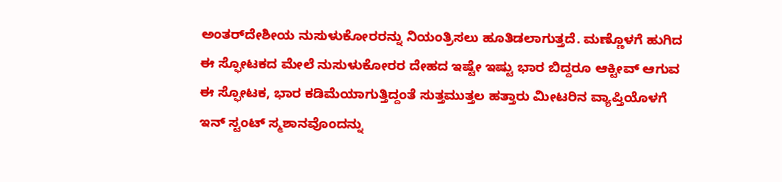ಅಂತರ್‌ದೇಶೀಯ ನುಸುಳುಕೋರರನ್ನು ನಿಯಂತ್ರಿಸಲು ಹೂತಿಡಲಾಗುತ್ತದೆ. ಮಣ್ಣೊಳಗೆ ಹುಗಿದ ಈ ಸ್ಫೋಟಕದ ಮೇಲೆ ನುಸುಳುಕೋರರ ದೇಹದ ಇಷ್ಟೇ ಇಷ್ಟು ಭಾರ ಬಿದ್ದರೂ ಆಕ್ಟೀವ್ ಆಗುವ ಈ ಸ್ಫೋಟಕ, ಭಾರ ಕಡಿಮೆಯಾಗುತ್ತಿದ್ದಂತೆ ಸುತ್ತಮುತ್ತಲ ಹತ್ತಾರು ಮೀಟರಿನ ವ್ಯಾಪ್ತಿಯೊಳಗೆ ಇನ್ ಸ್ಟಂಟ್ ಸ್ಮಶಾನವೊಂದನ್ನು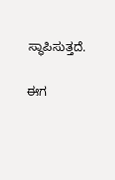ಸ್ಥಾಪಿಸುತ್ತದೆ.

ಈಗ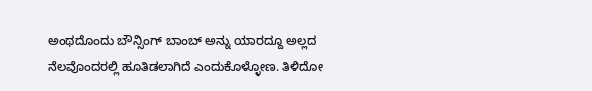ಅಂಥದೊಂದು ಬೌನ್ಸಿಂಗ್ ಬಾಂಬ್ ಅನ್ನು ಯಾರದ್ದೂ ಅಲ್ಲದ ನೆಲವೊಂದರಲ್ಲಿ ಹೂತಿಡಲಾಗಿದೆ ಎಂದುಕೊಳ್ಳೋಣ. ತಿಳಿದೋ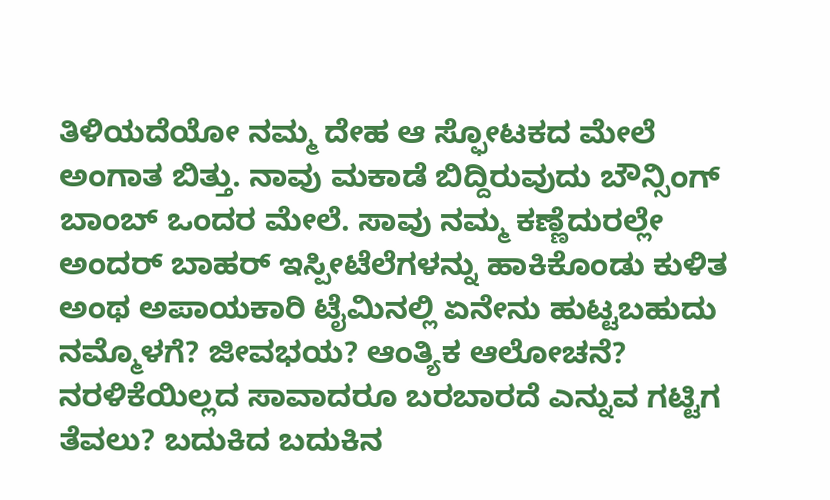ತಿಳಿಯದೆಯೋ ನಮ್ಮ ದೇಹ ಆ ಸ್ಫೋಟಕದ ಮೇಲೆ ಅಂಗಾತ ಬಿತ್ತು. ನಾವು ಮಕಾಡೆ ಬಿದ್ದಿರುವುದು ಬೌನ್ಸಿಂಗ್ ಬಾಂಬ್ ಒಂದರ ಮೇಲೆ. ಸಾವು ನಮ್ಮ ಕಣ್ಣೆದುರಲ್ಲೇ ಅಂದರ್ ಬಾಹರ್ ಇಸ್ಪೀಟೆಲೆಗಳನ್ನು ಹಾಕಿಕೊಂಡು ಕುಳಿತ ಅಂಥ ಅಪಾಯಕಾರಿ ಟೈಮಿನಲ್ಲಿ ಏನೇನು ಹುಟ್ಟಬಹುದು ನಮ್ಮೊಳಗೆ? ಜೀವಭಯ? ಆಂತ್ಯಿಕ ಆಲೋಚನೆ? ನರಳಿಕೆಯಿಲ್ಲದ ಸಾವಾದರೂ ಬರಬಾರದೆ ಎನ್ನುವ ಗಟ್ಟಿಗ ತೆವಲು? ಬದುಕಿದ ಬದುಕಿನ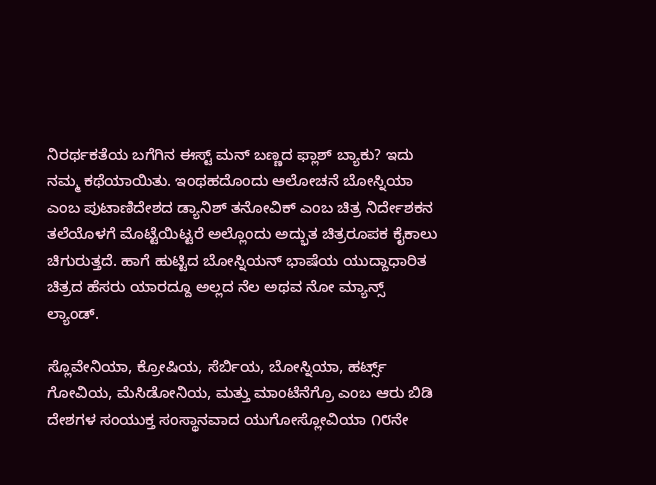ನಿರರ್ಥಕತೆಯ ಬಗೆಗಿನ ಈಸ್ಟ್ ಮನ್ ಬಣ್ಣದ ಫ್ಲಾಶ್ ಬ್ಯಾಕು? ಇದು ನಮ್ಮ ಕಥೆಯಾಯಿತು. ಇಂಥಹದೊಂದು ಆಲೋಚನೆ ಬೋಸ್ನಿಯಾ ಎಂಬ ಪುಟಾಣಿದೇಶದ ಡ್ಯಾನಿಶ್ ತನೋವಿಕ್ ಎಂಬ ಚಿತ್ರ ನಿರ್ದೇಶಕನ ತಲೆಯೊಳಗೆ ಮೊಟ್ಟೆಯಿಟ್ಟರೆ ಅಲ್ಲೊಂದು ಅದ್ಭುತ ಚಿತ್ರರೂಪಕ ಕೈಕಾಲು ಚಿಗುರುತ್ತದೆ. ಹಾಗೆ ಹುಟ್ಟಿದ ಬೋಸ್ನಿಯನ್ ಭಾಷೆಯ ಯುದ್ದಾಧಾರಿತ ಚಿತ್ರದ ಹೆಸರು ಯಾರದ್ದೂ ಅಲ್ಲದ ನೆಲ ಅಥವ ನೋ ಮ್ಯಾನ್ಸ್ ಲ್ಯಾಂಡ್.

ಸ್ಲೊವೇನಿಯಾ, ಕ್ರೋಷಿಯ, ಸೆರ್ಬಿಯ, ಬೋಸ್ನಿಯಾ, ಹರ್ಟ್ಸ್ ಗೋವಿಯ, ಮೆಸಿಡೋನಿಯ, ಮತ್ತು ಮಾಂಟೆನೆಗ್ರೊ ಎಂಬ ಆರು ಬಿಡಿ ದೇಶಗಳ ಸಂಯುಕ್ತ ಸಂಸ್ಥಾನವಾದ ಯುಗೋಸ್ಲೋವಿಯಾ ೧೮ನೇ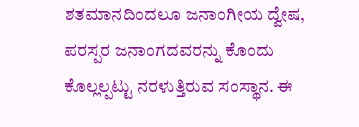ಶತಮಾನದಿಂದಲೂ ಜನಾಂಗೀಯ ದ್ವೇಷ, ಪರಸ್ಪರ ಜನಾಂಗದವರನ್ನು ಕೊಂದು ಕೊಲ್ಲಲ್ಪಟ್ಟು ನರಳುತ್ತಿರುವ ಸಂಸ್ಥಾನ. ಈ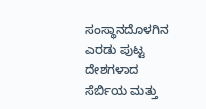ಸಂಸ್ಥಾನದೊಳಗಿನ ಎರಡು ಪುಟ್ಟ ದೇಶಗಳಾದ ಸೆರ್ಬಿಯ ಮತ್ತು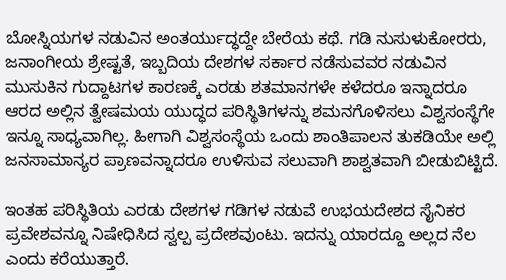ಬೋಸ್ನಿಯಗಳ ನಡುವಿನ ಅಂತರ್ಯುದ್ಧದ್ದೇ ಬೇರೆಯ ಕಥೆ. ಗಡಿ ನುಸುಳುಕೋರರು, ಜನಾಂಗೀಯ ಶ್ರೇಷ್ಟತೆ, ಇಬ್ಬದಿಯ ದೇಶಗಳ ಸರ್ಕಾರ ನಡೆಸುವವರ ನಡುವಿನ ಮುಸುಕಿನ ಗುದ್ದಾಟಗಳ ಕಾರಣಕ್ಕೆ ಎರಡು ಶತಮಾನಗಳೇ ಕಳೆದರೂ ಇನ್ನಾದರೂ ಆರದ ಅಲ್ಲಿನ ತ್ವೇಷಮಯ ಯುದ್ಧದ ಪರಿಸ್ಥಿತಿಗಳನ್ನು ಶಮನಗೊಳಿಸಲು ವಿಶ್ವಸಂಸ್ಥೆಗೇ ಇನ್ನೂ ಸಾಧ್ಯವಾಗಿಲ್ಲ. ಹೀಗಾಗಿ ವಿಶ್ವಸಂಸ್ಥೆಯ ಒಂದು ಶಾಂತಿಪಾಲನ ತುಕಡಿಯೇ ಅಲ್ಲಿ ಜನಸಾಮಾನ್ಯರ ಪ್ರಾಣವನ್ನಾದರೂ ಉಳಿಸುವ ಸಲುವಾಗಿ ಶಾಶ್ವತವಾಗಿ ಬೀಡುಬಿಟ್ಟಿದೆ.

ಇಂತಹ ಪರಿಸ್ಥಿತಿಯ ಎರಡು ದೇಶಗಳ ಗಡಿಗಳ ನಡುವೆ ಉಭಯದೇಶದ ಸೈನಿಕರ ಪ್ರವೇಶವನ್ನೂ ನಿಷೇಧಿಸಿದ ಸ್ವಲ್ಪ ಪ್ರದೇಶವುಂಟು. ಇದನ್ನು ಯಾರದ್ದೂ ಅಲ್ಲದ ನೆಲ ಎಂದು ಕರೆಯುತ್ತಾರೆ.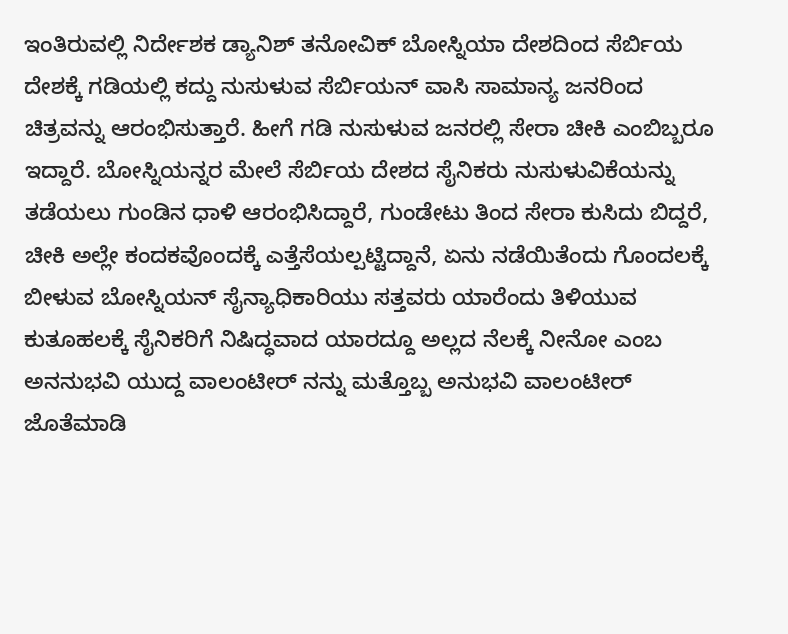ಇಂತಿರುವಲ್ಲಿ ನಿರ್ದೇಶಕ ಡ್ಯಾನಿಶ್ ತನೋವಿಕ್ ಬೋಸ್ನಿಯಾ ದೇಶದಿಂದ ಸೆರ್ಬಿಯ ದೇಶಕ್ಕೆ ಗಡಿಯಲ್ಲಿ ಕದ್ದು ನುಸುಳುವ ಸೆರ್ಬಿಯನ್ ವಾಸಿ ಸಾಮಾನ್ಯ ಜನರಿಂದ ಚಿತ್ರವನ್ನು ಆರಂಭಿಸುತ್ತಾರೆ. ಹೀಗೆ ಗಡಿ ನುಸುಳುವ ಜನರಲ್ಲಿ ಸೇರಾ ಚೀಕಿ ಎಂಬಿಬ್ಬರೂ ಇದ್ದಾರೆ. ಬೋಸ್ನಿಯನ್ನರ ಮೇಲೆ ಸೆರ್ಬಿಯ ದೇಶದ ಸೈನಿಕರು ನುಸುಳುವಿಕೆಯನ್ನು ತಡೆಯಲು ಗುಂಡಿನ ಧಾಳಿ ಆರಂಭಿಸಿದ್ದಾರೆ, ಗುಂಡೇಟು ತಿಂದ ಸೇರಾ ಕುಸಿದು ಬಿದ್ದರೆ, ಚೀಕಿ ಅಲ್ಲೇ ಕಂದಕವೊಂದಕ್ಕೆ ಎತ್ತೆಸೆಯಲ್ಪಟ್ಟಿದ್ದಾನೆ, ಏನು ನಡೆಯಿತೆಂದು ಗೊಂದಲಕ್ಕೆ ಬೀಳುವ ಬೋಸ್ನಿಯನ್ ಸೈನ್ಯಾಧಿಕಾರಿಯು ಸತ್ತವರು ಯಾರೆಂದು ತಿಳಿಯುವ ಕುತೂಹಲಕ್ಕೆ ಸೈನಿಕರಿಗೆ ನಿಷಿದ್ಧವಾದ ಯಾರದ್ದೂ ಅಲ್ಲದ ನೆಲಕ್ಕೆ ನೀನೋ ಎಂಬ ಅನನುಭವಿ ಯುದ್ದ ವಾಲಂಟೀರ್ ನನ್ನು ಮತ್ತೊಬ್ಬ ಅನುಭವಿ ವಾಲಂಟೀರ್ ಜೊತೆಮಾಡಿ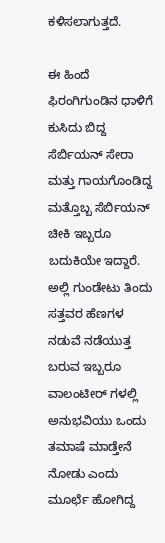ಕಳಿಸಲಾಗುತ್ತದೆ.

ಈ ಹಿಂದೆ ಫಿರಂಗಿಗುಂಡಿನ ಧಾಳಿಗೆ ಕುಸಿದು ಬಿದ್ದ ಸೆರ್ಬಿಯನ್ ಸೇರಾ ಮತ್ತು ಗಾಯಗೊಂಡಿದ್ದ ಮತ್ತೊಬ್ಬ ಸೆರ್ಬಿಯನ್ ಚೀಕಿ ಇಬ್ಬರೂ ಬದುಕಿಯೇ ಇದ್ದಾರೆ. ಅಲ್ಲಿ ಗುಂಡೇಟು ತಿಂದು ಸತ್ತವರ ಹೆಣಗಳ ನಡುವೆ ನಡೆಯುತ್ತ ಬರುವ ಇಬ್ಬರೂ ವಾಲಂಟೀರ್ ಗಳಲ್ಲಿ ಅನುಭವಿಯು ಒಂದು ತಮಾಷೆ ಮಾಡ್ತೇನೆ ನೋಡು ಎಂದು ಮೂರ್ಛೆ ಹೋಗಿದ್ದ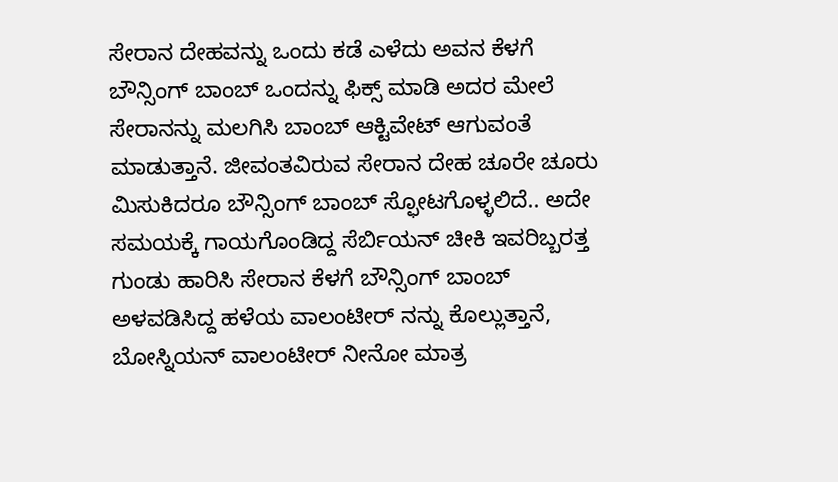ಸೇರಾನ ದೇಹವನ್ನು ಒಂದು ಕಡೆ ಎಳೆದು ಅವನ ಕೆಳಗೆ ಬೌನ್ಸಿಂಗ್ ಬಾಂಬ್ ಒಂದನ್ನು ಫಿಕ್ಸ್ ಮಾಡಿ ಅದರ ಮೇಲೆ ಸೇರಾನನ್ನು ಮಲಗಿಸಿ ಬಾಂಬ್ ಆಕ್ಟಿವೇಟ್ ಆಗುವಂತೆ ಮಾಡುತ್ತಾನೆ. ಜೀವಂತವಿರುವ ಸೇರಾನ ದೇಹ ಚೂರೇ ಚೂರು ಮಿಸುಕಿದರೂ ಬೌನ್ಸಿಂಗ್ ಬಾಂಬ್ ಸ್ಫೋಟಗೊಳ್ಳಲಿದೆ.. ಅದೇ ಸಮಯಕ್ಕೆ ಗಾಯಗೊಂಡಿದ್ದ ಸೆರ್ಬಿಯನ್ ಚೀಕಿ ಇವರಿಬ್ಬರತ್ತ ಗುಂಡು ಹಾರಿಸಿ ಸೇರಾನ ಕೆಳಗೆ ಬೌನ್ಸಿಂಗ್ ಬಾಂಬ್ ಅಳವಡಿಸಿದ್ದ ಹಳೆಯ ವಾಲಂಟೀರ್ ನನ್ನು ಕೊಲ್ಲುತ್ತಾನೆ, ಬೋಸ್ನಿಯನ್ ವಾಲಂಟೀರ್ ನೀನೋ ಮಾತ್ರ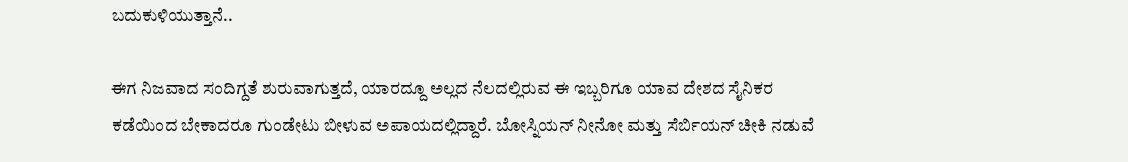ಬದುಕುಳಿಯುತ್ತಾನೆ..

ಈಗ ನಿಜವಾದ ಸಂದಿಗ್ದತೆ ಶುರುವಾಗುತ್ತದೆ, ಯಾರದ್ದೂ ಅಲ್ಲದ ನೆಲದಲ್ಲಿರುವ ಈ ಇಬ್ಬರಿಗೂ ಯಾವ ದೇಶದ ಸೈನಿಕರ ಕಡೆಯಿಂದ ಬೇಕಾದರೂ ಗುಂಡೇಟು ಬೀಳುವ ಅಪಾಯದಲ್ಲಿದ್ದಾರೆ. ಬೋಸ್ನಿಯನ್ ನೀನೋ ಮತ್ತು ಸೆರ್ಬಿಯನ್ ಚೀಕಿ ನಡುವೆ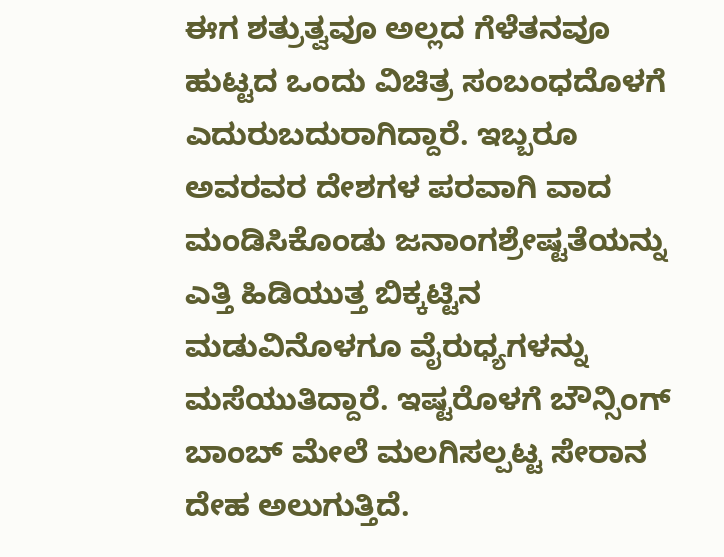ಈಗ ಶತ್ರುತ್ವವೂ ಅಲ್ಲದ ಗೆಳೆತನವೂ ಹುಟ್ಟದ ಒಂದು ವಿಚಿತ್ರ ಸಂಬಂಧದೊಳಗೆ ಎದುರುಬದುರಾಗಿದ್ದಾರೆ. ಇಬ್ಬರೂ ಅವರವರ ದೇಶಗಳ ಪರವಾಗಿ ವಾದ ಮಂಡಿಸಿಕೊಂಡು ಜನಾಂಗಶ್ರೇಷ್ಟತೆಯನ್ನು ಎತ್ತಿ ಹಿಡಿಯುತ್ತ ಬಿಕ್ಕಟ್ಟಿನ ಮಡುವಿನೊಳಗೂ ವೈರುಧ್ಯಗಳನ್ನು ಮಸೆಯುತಿದ್ದಾರೆ. ಇಷ್ಟರೊಳಗೆ ಬೌನ್ಸಿಂಗ್ ಬಾಂಬ್ ಮೇಲೆ ಮಲಗಿಸಲ್ಪಟ್ಟ ಸೇರಾನ ದೇಹ ಅಲುಗುತ್ತಿದೆ.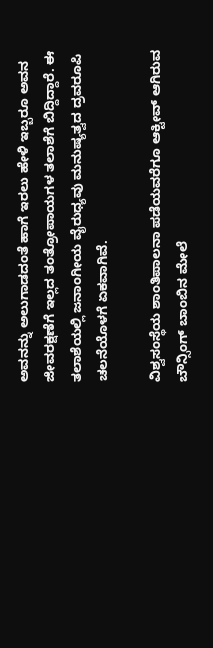ಅವನನ್ನು ಅಲುಗಾಡದಂತೆ ಹಾಗೆ ಇರಲು ಹೇಳಿ ಇಬ್ಬರೂ ಅವನ ಜೀವರಕ್ಷಣೆಗೆ ಇಲ್ಲದ ತಂತ್ರೋಪಾಯಗಳ ತಲಾಶೆಗೆ ಬಿದ್ದಿದ್ದಾರೆ. ಈ ತಲಾಶೆಯಲ್ಲಿ ಜನಾಂಗೀಯ ವೈರುಧ್ಯವು ಮನುಷ್ಯತ್ವದ ದ್ರವರೂಪಿ ಚಲನೆಯೊಳಗೆ ಏಕವಾಗಿವೆ.

ವಿಶ್ವಸಂಸ್ಥೆಯ ಶಾಂತಿಪಾಲನಾ ಪಡೆಯವರೆಗೂ ಆಕ್ಟೀವ್ ಆಗಿರುವ ಬೌನ್ಸಿಂಗ್ ಬಾಂಬಿನ ಮೇಲೆ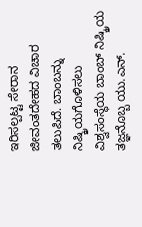ಇರಿಸಲ್ಪಟ್ಟ ಸೇರಾನ  ಜೀವಂತದೇಹದ ವಿಚಾರ ತಲುಪಿದೆ. ಬಾಂಬನ್ನು ನಿಷ್ಕ್ರಿಯಗೊಳಿಸಲು ವಿಶ್ವಸಂಸ್ಥೆಯ ಬಾಂಬ್ ನಿಷ್ಕ್ರಿಯ ತಜ್ಞನೊಬ್ಬ ಯು.ಎನ್.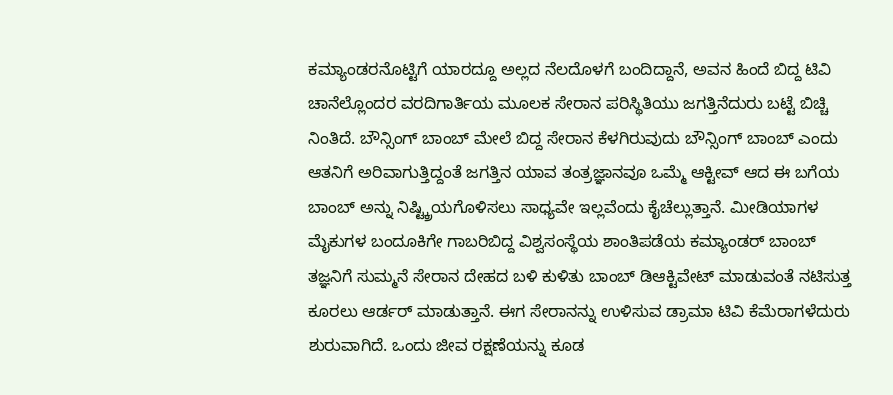ಕಮ್ಯಾಂಡರನೊಟ್ಟಿಗೆ ಯಾರದ್ದೂ ಅಲ್ಲದ ನೆಲದೊಳಗೆ ಬಂದಿದ್ದಾನೆ, ಅವನ ಹಿಂದೆ ಬಿದ್ದ ಟಿವಿ ಚಾನೆಲ್ಲೊಂದರ ವರದಿಗಾರ್ತಿಯ ಮೂಲಕ ಸೇರಾನ ಪರಿಸ್ಥಿತಿಯು ಜಗತ್ತಿನೆದುರು ಬಟ್ಟೆ ಬಿಚ್ಚಿ ನಿಂತಿದೆ. ಬೌನ್ಸಿಂಗ್ ಬಾಂಬ್ ಮೇಲೆ ಬಿದ್ದ ಸೇರಾನ ಕೆಳಗಿರುವುದು ಬೌನ್ಸಿಂಗ್ ಬಾಂಬ್ ಎಂದು ಆತನಿಗೆ ಅರಿವಾಗುತ್ತಿದ್ದಂತೆ ಜಗತ್ತಿನ ಯಾವ ತಂತ್ರಜ್ಞಾನವೂ ಒಮ್ಮೆ ಆಕ್ಟೀವ್ ಆದ ಈ ಬಗೆಯ ಬಾಂಬ್ ಅನ್ನು ನಿಷ್ಟ್ಕ್ರಿಯಗೊಳಿಸಲು ಸಾಧ್ಯವೇ ಇಲ್ಲವೆಂದು ಕೈಚೆಲ್ಲುತ್ತಾನೆ. ಮೀಡಿಯಾಗಳ ಮೈಕುಗಳ ಬಂದೂಕಿಗೇ ಗಾಬರಿಬಿದ್ದ ವಿಶ್ವಸಂಸ್ಥೆಯ ಶಾಂತಿಪಡೆಯ ಕಮ್ಯಾಂಡರ್ ಬಾಂಬ್ ತಜ್ಞನಿಗೆ ಸುಮ್ಮನೆ ಸೇರಾನ ದೇಹದ ಬಳಿ ಕುಳಿತು ಬಾಂಬ್ ಡಿಆಕ್ಟಿವೇಟ್ ಮಾಡುವಂತೆ ನಟಿಸುತ್ತ ಕೂರಲು ಆರ್ಡರ್ ಮಾಡುತ್ತಾನೆ. ಈಗ ಸೇರಾನನ್ನು ಉಳಿಸುವ ಡ್ರಾಮಾ ಟಿವಿ ಕೆಮೆರಾಗಳೆದುರು ಶುರುವಾಗಿದೆ. ಒಂದು ಜೀವ ರಕ್ಷಣೆಯನ್ನು ಕೂಡ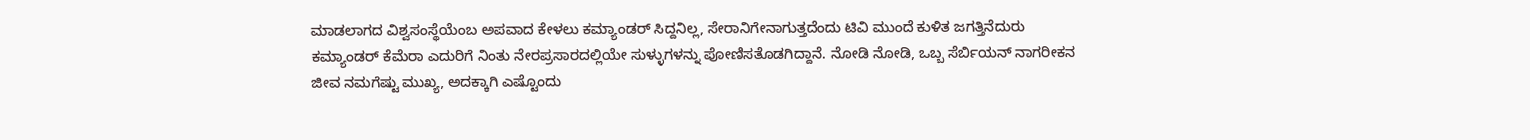ಮಾಡಲಾಗದ ವಿಶ್ವಸಂಸ್ಥೆಯೆಂಬ ಅಪವಾದ ಕೇಳಲು ಕಮ್ಯಾಂಡರ್ ಸಿದ್ದನಿಲ್ಲ, ಸೇರಾನಿಗೇನಾಗುತ್ತದೆಂದು ಟಿವಿ ಮುಂದೆ ಕುಳಿತ ಜಗತ್ತಿನೆದುರು ಕಮ್ಯಾಂಡರ್ ಕೆಮೆರಾ ಎದುರಿಗೆ ನಿಂತು ನೇರಪ್ರಸಾರದಲ್ಲಿಯೇ ಸುಳ್ಳುಗಳನ್ನು ಪೋಣಿಸತೊಡಗಿದ್ದಾನೆ. ನೋಡಿ ನೋಡಿ, ಒಬ್ಬ ಸೆರ್ಬಿಯನ್ ನಾಗರೀಕನ ಜೀವ ನಮಗೆಷ್ಟು ಮುಖ್ಯ, ಅದಕ್ಕಾಗಿ ಎಷ್ಟೊಂದು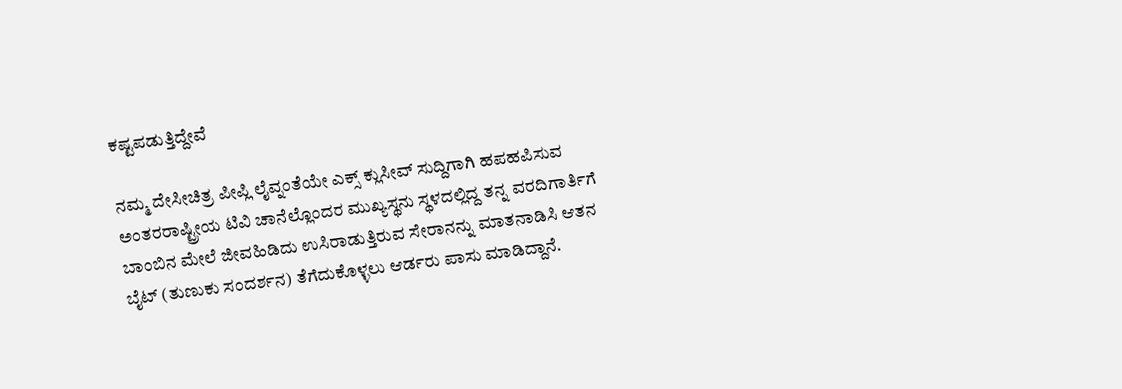ಕಷ್ಟಪಡುತ್ತಿದ್ದೇವೆ

ನಮ್ಮ ದೇಸೀಚಿತ್ರ ಪೀಪ್ಲಿ ಲೈವ್ನಂತೆಯೇ ಎಕ್ಸ್ ಕ್ಲುಸೀವ್ ಸುದ್ದಿಗಾಗಿ ಹಪಹಪಿಸುವ ಅಂತರರಾಷ್ಟ್ರೀಯ ಟಿವಿ ಚಾನೆಲ್ಲೊಂದರ ಮುಖ್ಯಸ್ಥನು ಸ್ಥಳದಲ್ಲಿದ್ದ ತನ್ನ ವರದಿಗಾರ್ತಿಗೆ ಬಾಂಬಿನ ಮೇಲೆ ಜೀವಹಿಡಿದು ಉಸಿರಾಡುತ್ತಿರುವ ಸೇರಾನನ್ನು ಮಾತನಾಡಿಸಿ ಆತನ ಬೈಟ್ (ತುಣುಕು ಸಂದರ್ಶನ) ತೆಗೆದುಕೊಳ್ಳಲು ಆರ್ಡರು ಪಾಸು ಮಾಡಿದ್ದಾನೆ.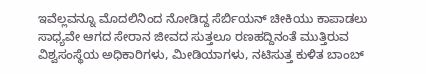ಇವೆಲ್ಲವನ್ನೂ ಮೊದಲಿನಿಂದ ನೋಡಿದ್ದ ಸೆರ್ಬಿಯನ್ ಚೀಕಿಯು ಕಾಪಾಡಲು ಸಾಧ್ಯವೇ ಆಗದ ಸೇರಾನ ಜೀವದ ಸುತ್ತಲೂ ರಣಹದ್ದಿನಂತೆ ಮುತ್ತಿರುವ ವಿಶ್ವಸಂಸ್ಥೆಯ ಅಧಿಕಾರಿಗಳು, ಮೀಡಿಯಾಗಳು, ನಟಿಸುತ್ತ ಕುಳಿತ ಬಾಂಬ್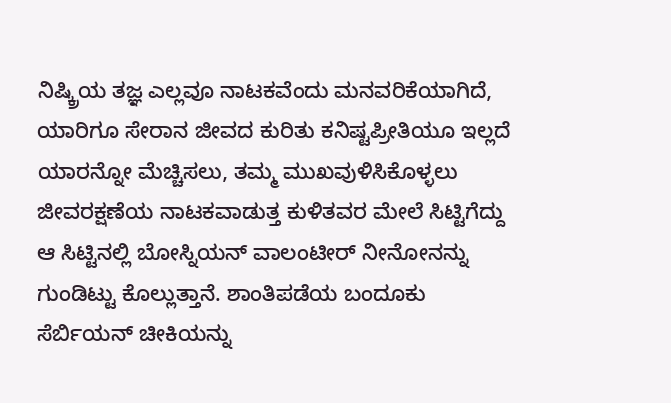ನಿಷ್ಕ್ರಿಯ ತಜ್ಞ ಎಲ್ಲವೂ ನಾಟಕವೆಂದು ಮನವರಿಕೆಯಾಗಿದೆ, ಯಾರಿಗೂ ಸೇರಾನ ಜೀವದ ಕುರಿತು ಕನಿಷ್ಟಪ್ರೀತಿಯೂ ಇಲ್ಲದೆ ಯಾರನ್ನೋ ಮೆಚ್ಚಿಸಲು, ತಮ್ಮ ಮುಖವುಳಿಸಿಕೊಳ್ಳಲು ಜೀವರಕ್ಷಣೆಯ ನಾಟಕವಾಡುತ್ತ ಕುಳಿತವರ ಮೇಲೆ ಸಿಟ್ಟಿಗೆದ್ದು ಆ ಸಿಟ್ಟಿನಲ್ಲಿ ಬೋಸ್ನಿಯನ್ ವಾಲಂಟೀರ್ ನೀನೋನನ್ನು ಗುಂಡಿಟ್ಟು ಕೊಲ್ಲುತ್ತಾನೆ. ಶಾಂತಿಪಡೆಯ ಬಂದೂಕು ಸೆರ್ಬಿಯನ್ ಚೀಕಿಯನ್ನು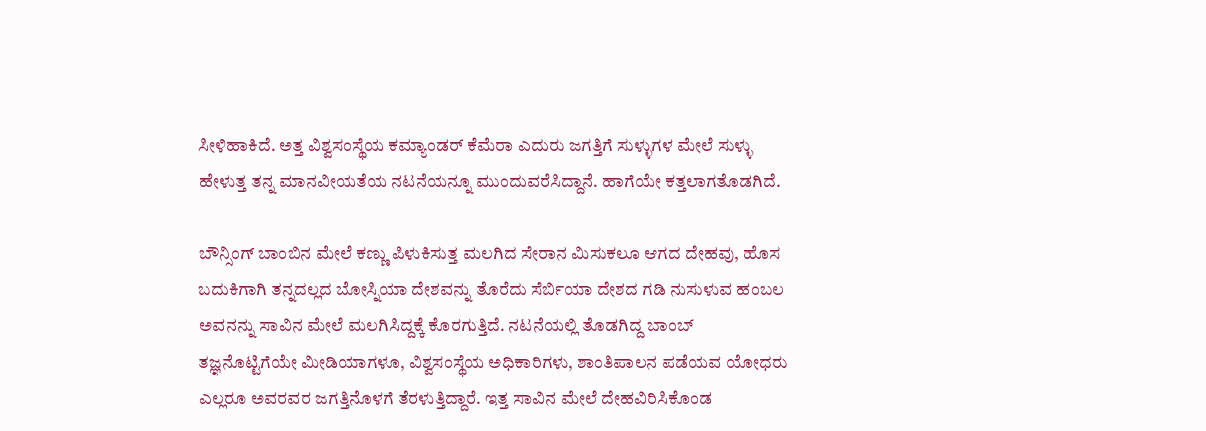ಸೀಳಿಹಾಕಿದೆ. ಅತ್ತ ವಿಶ್ವಸಂಸ್ಥೆಯ ಕಮ್ಯಾಂಡರ್ ಕೆಮೆರಾ ಎದುರು ಜಗತ್ತಿಗೆ ಸುಳ್ಳುಗಳ ಮೇಲೆ ಸುಳ್ಳು ಹೇಳುತ್ತ ತನ್ನ ಮಾನವೀಯತೆಯ ನಟನೆಯನ್ನೂ ಮುಂದುವರೆಸಿದ್ದಾನೆ. ಹಾಗೆಯೇ ಕತ್ತಲಾಗತೊಡಗಿದೆ.

ಬೌನ್ಸಿಂಗ್ ಬಾಂಬಿನ ಮೇಲೆ ಕಣ್ಣು ಪಿಳುಕಿಸುತ್ತ ಮಲಗಿದ ಸೇರಾನ ಮಿಸುಕಲೂ ಆಗದ ದೇಹವು, ಹೊಸ ಬದುಕಿಗಾಗಿ ತನ್ನದಲ್ಲದ ಬೋಸ್ನಿಯಾ ದೇಶವನ್ನು ತೊರೆದು ಸೆರ್ಬಿಯಾ ದೇಶದ ಗಡಿ ನುಸುಳುವ ಹಂಬಲ ಅವನನ್ನು ಸಾವಿನ ಮೇಲೆ ಮಲಗಿಸಿದ್ದಕ್ಕೆ ಕೊರಗುತ್ತಿದೆ. ನಟನೆಯಲ್ಲಿ ತೊಡಗಿದ್ದ ಬಾಂಬ್ ತಜ್ಞನೊಟ್ಟಿಗೆಯೇ ಮೀಡಿಯಾಗಳೂ, ವಿಶ್ವಸಂಸ್ಥೆಯ ಅಧಿಕಾರಿಗಳು, ಶಾಂತಿಪಾಲನ ಪಡೆಯವ ಯೋಧರು ಎಲ್ಲರೂ ಅವರವರ ಜಗತ್ತಿನೊಳಗೆ ತೆರಳುತ್ತಿದ್ದಾರೆ. ಇತ್ತ ಸಾವಿನ ಮೇಲೆ ದೇಹವಿರಿಸಿಕೊಂಡ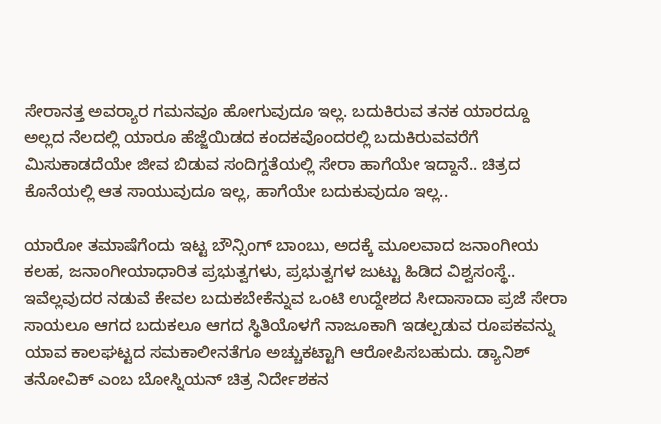ಸೇರಾನತ್ತ ಅವರ‍್ಯಾರ ಗಮನವೂ ಹೋಗುವುದೂ ಇಲ್ಲ. ಬದುಕಿರುವ ತನಕ ಯಾರದ್ದೂ ಅಲ್ಲದ ನೆಲದಲ್ಲಿ ಯಾರೂ ಹೆಜ್ಜೆಯಿಡದ ಕಂದಕವೊಂದರಲ್ಲಿ ಬದುಕಿರುವವರೆಗೆ ಮಿಸುಕಾಡದೆಯೇ ಜೀವ ಬಿಡುವ ಸಂದಿಗ್ದತೆಯಲ್ಲಿ ಸೇರಾ ಹಾಗೆಯೇ ಇದ್ದಾನೆ.. ಚಿತ್ರದ ಕೊನೆಯಲ್ಲಿ ಆತ ಸಾಯುವುದೂ ಇಲ್ಲ, ಹಾಗೆಯೇ ಬದುಕುವುದೂ ಇಲ್ಲ..

ಯಾರೋ ತಮಾಷೆಗೆಂದು ಇಟ್ಟ ಬೌನ್ಸಿಂಗ್ ಬಾಂಬು, ಅದಕ್ಕೆ ಮೂಲವಾದ ಜನಾಂಗೀಯ ಕಲಹ, ಜನಾಂಗೀಯಾಧಾರಿತ ಪ್ರಭುತ್ವಗಳು, ಪ್ರಭುತ್ವಗಳ ಜುಟ್ಟು ಹಿಡಿದ ವಿಶ್ವಸಂಸ್ಥೆ.. ಇವೆಲ್ಲವುದರ ನಡುವೆ ಕೇವಲ ಬದುಕಬೇಕೆನ್ನುವ ಒಂಟಿ ಉದ್ದೇಶದ ಸೀದಾಸಾದಾ ಪ್ರಜೆ ಸೇರಾ ಸಾಯಲೂ ಆಗದ ಬದುಕಲೂ ಆಗದ ಸ್ಥಿತಿಯೊಳಗೆ ನಾಜೂಕಾಗಿ ಇಡಲ್ಪಡುವ ರೂಪಕವನ್ನು ಯಾವ ಕಾಲಘಟ್ಟದ ಸಮಕಾಲೀನತೆಗೂ ಅಚ್ಚುಕಟ್ಟಾಗಿ ಆರೋಪಿಸಬಹುದು. ಡ್ಯಾನಿಶ್ ತನೋವಿಕ್ ಎಂಬ ಬೋಸ್ನಿಯನ್ ಚಿತ್ರ ನಿರ್ದೇಶಕನ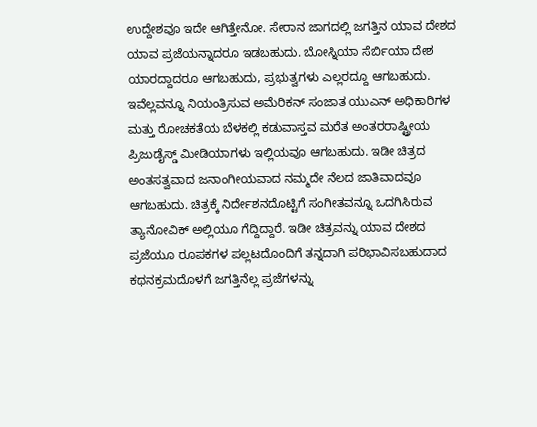ಉದ್ದೇಶವೂ ಇದೇ ಆಗಿತ್ತೇನೋ. ಸೇರಾನ ಜಾಗದಲ್ಲಿ ಜಗತ್ತಿನ ಯಾವ ದೇಶದ ಯಾವ ಪ್ರಜೆಯನ್ನಾದರೂ ಇಡಬಹುದು. ಬೋಸ್ನಿಯಾ ಸೆರ್ಬಿಯಾ ದೇಶ ಯಾರದ್ದಾದರೂ ಆಗಬಹುದು, ಪ್ರಭುತ್ವಗಳು ಎಲ್ಲರದ್ದೂ ಆಗಬಹುದು. ಇವೆಲ್ಲವನ್ನೂ ನಿಯಂತ್ರಿಸುವ ಅಮೆರಿಕನ್ ಸಂಜಾತ ಯುಎನ್ ಅಧಿಕಾರಿಗಳ ಮತ್ತು ರೋಚಕತೆಯ ಬೆಳಕಲ್ಲಿ ಕಡುವಾಸ್ತವ ಮರೆತ ಅಂತರರಾಷ್ಟ್ರೀಯ ಪ್ರಿಜುಡೈಸ್ಡ್ ಮೀಡಿಯಾಗಳು ಇಲ್ಲಿಯವೂ ಆಗಬಹುದು. ಇಡೀ ಚಿತ್ರದ ಅಂತಸತ್ವವಾದ ಜನಾಂಗೀಯವಾದ ನಮ್ಮದೇ ನೆಲದ ಜಾತಿವಾದವೂ ಆಗಬಹುದು. ಚಿತ್ರಕ್ಕೆ ನಿರ್ದೇಶನದೊಟ್ಟಿಗೆ ಸಂಗೀತವನ್ನೂ ಒದಗಿಸಿರುವ ತ್ಯಾನೋವಿಕ್ ಅಲ್ಲಿಯೂ ಗೆದ್ದಿದ್ದಾರೆ. ಇಡೀ ಚಿತ್ರವನ್ನು ಯಾವ ದೇಶದ ಪ್ರಜೆಯೂ ರೂಪಕಗಳ ಪಲ್ಲಟದೊಂದಿಗೆ ತನ್ನದಾಗಿ ಪರಿಭಾವಿಸಬಹುದಾದ ಕಥನಕ್ರಮದೊಳಗೆ ಜಗತ್ತಿನೆಲ್ಲ ಪ್ರಜೆಗಳನ್ನು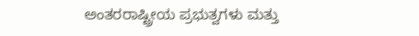ಅಂತರರಾಷ್ಟ್ರೀಯ ಪ್ರಭುತ್ವಗಳು ಮತ್ತು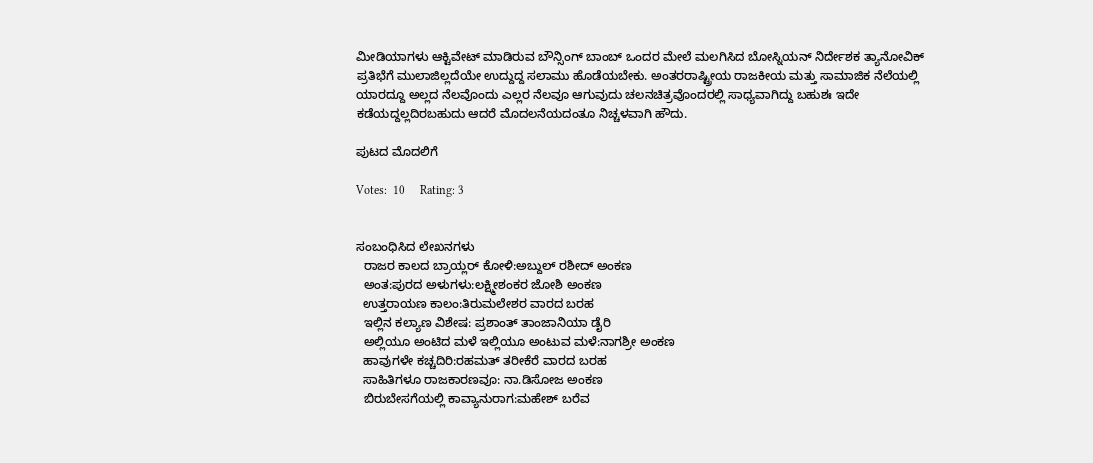ಮೀಡಿಯಾಗಳು ಆಕ್ಟಿವೇಟ್ ಮಾಡಿರುವ ಬೌನ್ಸಿಂಗ್ ಬಾಂಬ್ ಒಂದರ ಮೇಲೆ ಮಲಗಿಸಿದ ಬೋಸ್ನಿಯನ್ ನಿರ್ದೇಶಕ ತ್ಯಾನೋವಿಕ್ ಪ್ರತಿಭೆಗೆ ಮುಲಾಜಿಲ್ಲದೆಯೇ ಉದ್ದುದ್ದ ಸಲಾಮು ಹೊಡೆಯಬೇಕು. ಅಂತರರಾಷ್ಟ್ರೀಯ ರಾಜಕೀಯ ಮತ್ತು ಸಾಮಾಜಿಕ ನೆಲೆಯಲ್ಲಿ ಯಾರದ್ದೂ ಅಲ್ಲದ ನೆಲವೊಂದು ಎಲ್ಲರ ನೆಲವೂ ಆಗುವುದು ಚಲನಚಿತ್ರವೊಂದರಲ್ಲಿ ಸಾಧ್ಯವಾಗಿದ್ದು ಬಹುಶಃ ಇದೇ ಕಡೆಯದ್ದಲ್ಲದಿರಬಹುದು ಆದರೆ ಮೊದಲನೆಯದಂತೂ ನಿಚ್ಚಳವಾಗಿ ಹೌದು.

ಪುಟದ ಮೊದಲಿಗೆ

Votes:  10     Rating: 3


ಸಂಬಂಧಿಸಿದ ಲೇಖನಗಳು
  ರಾಜರ ಕಾಲದ ಬ್ರಾಯ್ಲರ್ ಕೋಳಿ:ಅಬ್ದುಲ್ ರಶೀದ್ ಅಂಕಣ
  ಅಂತ:ಪುರದ ಅಳುಗಳು:ಲಕ್ಷ್ಮೀಶಂಕರ ಜೋಶಿ ಅಂಕಣ
  ಉತ್ತರಾಯಣ ಕಾಲಂ:ತಿರುಮಲೇಶರ ವಾರದ ಬರಹ
  ಇಲ್ಲಿನ ಕಲ್ಯಾಣ ವಿಶೇಷ: ಪ್ರಶಾಂತ್ ತಾಂಜಾನಿಯಾ ಡೈರಿ
  ಅಲ್ಲಿಯೂ ಅಂಟಿದ ಮಳೆ ಇಲ್ಲಿಯೂ ಅಂಟುವ ಮಳೆ:ನಾಗಶ್ರೀ ಅಂಕಣ
  ಹಾವುಗಳೇ ಕಚ್ಚದಿರಿ:ರಹಮತ್ ತರೀಕೆರೆ ವಾರದ ಬರಹ
  ಸಾಹಿತಿಗಳೂ ರಾಜಕಾರಣವೂ: ನಾ.ಡಿಸೋಜ ಅಂಕಣ
  ಬಿರುಬೇಸಗೆಯಲ್ಲಿ ಕಾವ್ಯಾನುರಾಗ:ಮಹೇಶ್ ಬರೆವ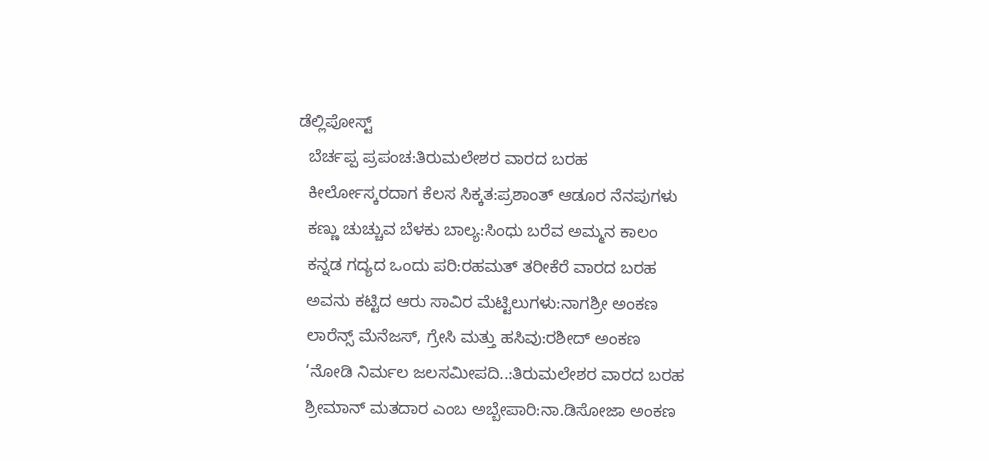ಡೆಲ್ಲಿಪೋಸ್ಟ್
  ಬೆರ್ಚಪ್ಪ ಪ್ರಪಂಚ:ತಿರುಮಲೇಶರ ವಾರದ ಬರಹ
  ಕೀರ್ಲೋಸ್ಕರದಾಗ ಕೆಲಸ ಸಿಕ್ಕತ:ಪ್ರಶಾಂತ್ ಆಡೂರ ನೆನಪುಗಳು
  ಕಣ್ಣು ಚುಚ್ಚುವ ಬೆಳಕು ಬಾಲ್ಯ:ಸಿಂಧು ಬರೆವ ಅಮ್ಮನ ಕಾಲಂ
  ಕನ್ನಡ ಗದ್ಯದ ಒಂದು ಪರಿ:ರಹಮತ್ ತರೀಕೆರೆ ವಾರದ ಬರಹ
  ಅವನು ಕಟ್ಟಿದ ಆರು ಸಾವಿರ ಮೆಟ್ಟಿಲುಗಳು:ನಾಗಶ್ರೀ ಅಂಕಣ
  ಲಾರೆನ್ಸ್ ಮೆನೆಜಸ್, ಗ್ರೇಸಿ ಮತ್ತು ಹಸಿವು:ರಶೀದ್ ಅಂಕಣ
  ‘ನೋಡಿ ನಿರ್ಮಲ ಜಲಸಮೀಪದಿ..:ತಿರುಮಲೇಶರ ವಾರದ ಬರಹ
  ಶ್ರೀಮಾನ್ ಮತದಾರ ಎಂಬ ಅಬ್ಬೇಪಾರಿ:ನಾ.ಡಿಸೋಜಾ ಅಂಕಣ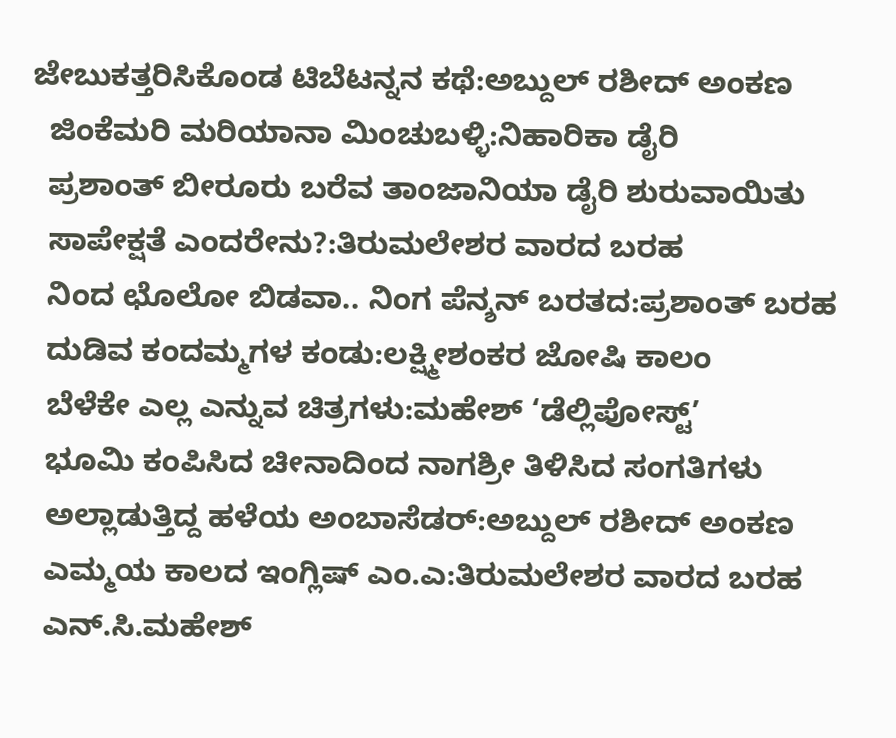ಜೇಬುಕತ್ತರಿಸಿಕೊಂಡ ಟಿಬೆಟನ್ನನ ಕಥೆ:ಅಬ್ದುಲ್ ರಶೀದ್ ಅಂಕಣ
  ಜಿಂಕೆಮರಿ ಮರಿಯಾನಾ ಮಿಂಚುಬಳ್ಳಿ:ನಿಹಾರಿಕಾ ಡೈರಿ
  ಪ್ರಶಾಂತ್ ಬೀರೂರು ಬರೆವ ತಾಂಜಾನಿಯಾ ಡೈರಿ ಶುರುವಾಯಿತು
  ಸಾಪೇಕ್ಷತೆ ಎಂದರೇನು?:ತಿರುಮಲೇಶರ ವಾರದ ಬರಹ
  ನಿಂದ ಛೊಲೋ ಬಿಡವಾ.. ನಿಂಗ ಪೆನ್ಶನ್ ಬರತದ:ಪ್ರಶಾಂತ್ ಬರಹ
  ದುಡಿವ ಕಂದಮ್ಮಗಳ ಕಂಡು:ಲಕ್ಷ್ಮೀಶಂಕರ ಜೋಷಿ ಕಾಲಂ
  ಬೆಳೆಕೇ ಎಲ್ಲ ಎನ್ನುವ ಚಿತ್ರಗಳು:ಮಹೇಶ್ ‘ಡೆಲ್ಲಿಪೋಸ್ಟ್’
  ಭೂಮಿ ಕಂಪಿಸಿದ ಚೀನಾದಿಂದ ನಾಗಶ್ರೀ ತಿಳಿಸಿದ ಸಂಗತಿಗಳು
  ಅಲ್ಲಾಡುತ್ತಿದ್ದ ಹಳೆಯ ಅಂಬಾಸೆಡರ್:ಅಬ್ದುಲ್ ರಶೀದ್ ಅಂಕಣ
  ಎಮ್ಮಯ ಕಾಲದ ಇಂಗ್ಲಿಷ್ ಎಂ.ಎ:ತಿರುಮಲೇಶರ ವಾರದ ಬರಹ
  ಎನ್.ಸಿ.ಮಹೇಶ್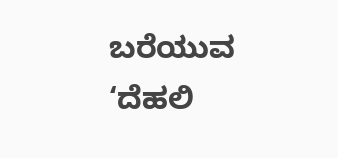ಬರೆಯುವ ‘ದೆಹಲಿ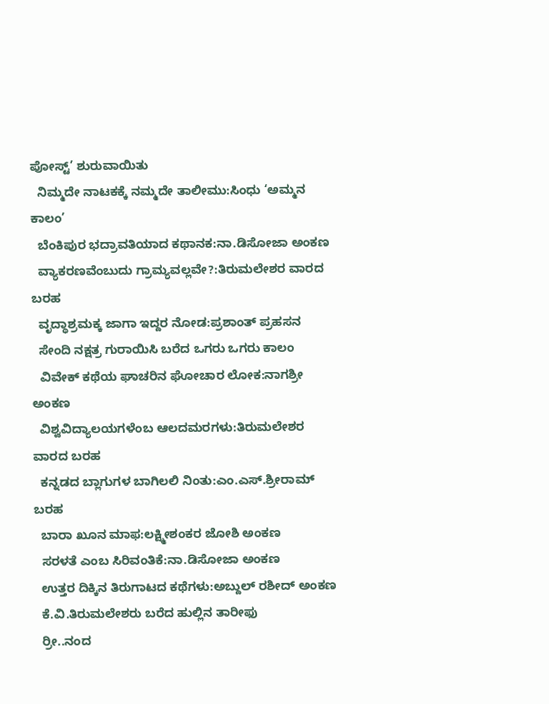ಪೋಸ್ಟ್’ ಶುರುವಾಯಿತು
  ನಿಮ್ಮದೇ ನಾಟಕಕ್ಕೆ ನಮ್ಮದೇ ತಾಲೀಮು:ಸಿಂಧು ‘ಅಮ್ಮನ ಕಾಲಂ’
  ಬೆಂಕಿಪುರ ಭದ್ರಾವತಿಯಾದ ಕಥಾನಕ:ನಾ.ಡಿಸೋಜಾ ಅಂಕಣ
  ವ್ಯಾಕರಣವೆಂಬುದು ಗ್ರಾಮ್ಯವಲ್ಲವೇ?:ತಿರುಮಲೇಶರ ವಾರದ ಬರಹ
  ವೃದ್ಧಾಶ್ರಮಕ್ಕ ಜಾಗಾ ಇದ್ದರ ನೋಡ:ಪ್ರಶಾಂತ್ ಪ್ರಹಸನ
  ಸೇಂದಿ ನಕ್ಷತ್ರ ಗುರಾಯಿಸಿ ಬರೆದ ಒಗರು ಒಗರು ಕಾಲಂ
  ವಿವೇಕ್ ಕಥೆಯ ಘಾಚರಿನ ಘೋಚಾರ ಲೋಕ:ನಾಗಶ್ರೀ ಅಂಕಣ
  ವಿಶ್ವವಿದ್ಯಾಲಯಗಳೆಂಬ ಆಲದಮರಗಳು:ತಿರುಮಲೇಶರ ವಾರದ ಬರಹ
  ಕನ್ನಡದ ಬ್ಲಾಗುಗಳ ಬಾಗಿಲಲಿ ನಿಂತು:ಎಂ.ಎಸ್.ಶ್ರೀರಾಮ್ ಬರಹ
  ಬಾರಾ ಖೂನ ಮಾಫ:ಲಕ್ಷ್ಮೀಶಂಕರ ಜೋಶಿ ಅಂಕಣ
  ಸರಳತೆ ಎಂಬ ಸಿರಿವಂತಿಕೆ:ನಾ.ಡಿಸೋಜಾ ಅಂಕಣ
  ಉತ್ತರ ದಿಕ್ಕಿನ ತಿರುಗಾಟದ ಕಥೆಗಳು:ಅಬ್ದುಲ್ ರಶೀದ್ ಅಂಕಣ
  ಕೆ.ವಿ.ತಿರುಮಲೇಶರು ಬರೆದ ಹುಲ್ಲಿನ ತಾರೀಫು
  ರ್ರೀ..ನಂದ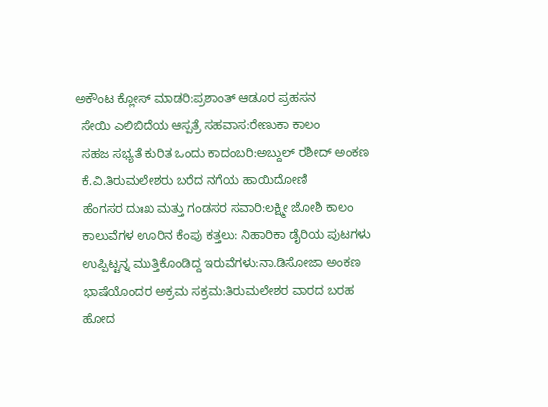ಅಕೌಂಟ ಕ್ಲೋಸ್ ಮಾಡರಿ:ಪ್ರಶಾಂತ್ ಆಡೂರ ಪ್ರಹಸನ
  ಸೇಯಿ ಎಲಿಬಿದೆಯ ಆಸ್ಪತ್ರೆ ಸಹವಾಸ:ರೇಣುಕಾ ಕಾಲಂ
  ಸಹಜ ಸಭ್ಯತೆ ಕುರಿತ ಒಂದು ಕಾದಂಬರಿ:ಅಬ್ದುಲ್ ರಶೀದ್ ಅಂಕಣ
  ಕೆ.ವಿ.ತಿರುಮಲೇಶರು ಬರೆದ ನಗೆಯ ಹಾಯಿದೋಣಿ
  ಹೆಂಗಸರ ದುಃಖ ಮತ್ತು ಗಂಡಸರ ಸವಾರಿ:ಲಕ್ಷ್ಮೀ ಜೋಶಿ ಕಾಲಂ
  ಕಾಲುವೆಗಳ ಊರಿನ ಕೆಂಪು ಕತ್ತಲು: ನಿಹಾರಿಕಾ ಡೈರಿಯ ಪುಟಗಳು
  ಉಪ್ಪಿಟ್ಟನ್ನ ಮುತ್ತಿಕೊಂಡಿದ್ದ ಇರುವೆಗಳು:ನಾ.ಡಿಸೋಜಾ ಅಂಕಣ
  ಭಾಷೆಯೊಂದರ ಅಕ್ರಮ ಸಕ್ರಮ:ತಿರುಮಲೇಶರ ವಾರದ ಬರಹ
  ಹೋದ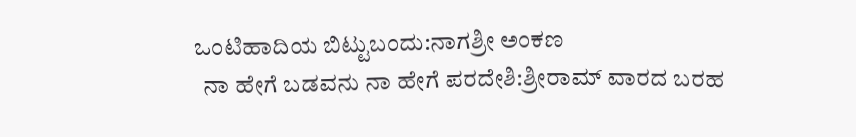ಒಂಟಿಹಾದಿಯ ಬಿಟ್ಟುಬಂದು:ನಾಗಶ್ರೀ ಅಂಕಣ
  ನಾ ಹೇಗೆ ಬಡವನು ನಾ ಹೇಗೆ ಪರದೇಶಿ:ಶ್ರೀರಾಮ್ ವಾರದ ಬರಹ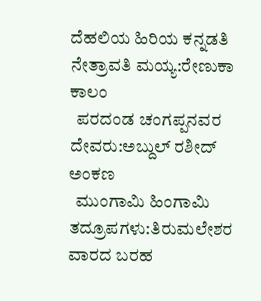ದೆಹಲಿಯ ಹಿರಿಯ ಕನ್ನಡತಿ ನೇತ್ರಾವತಿ ಮಯ್ಯ:ರೇಣುಕಾ ಕಾಲಂ
  ಪರದಂಡ ಚಂಗಪ್ಪನವರ ದೇವರು:ಅಬ್ದುಲ್ ರಶೀದ್ ಅಂಕಣ
  ಮುಂಗಾಮಿ ಹಿಂಗಾಮಿ ತದ್ರೂಪಗಳು:ತಿರುಮಲೇಶರ ವಾರದ ಬರಹ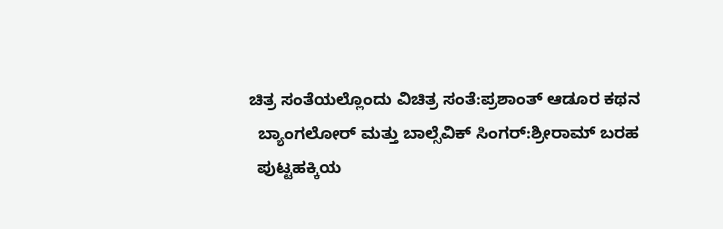ಚಿತ್ರ ಸಂತೆಯಲ್ಲೊಂದು ವಿಚಿತ್ರ ಸಂತೆ:ಪ್ರಶಾಂತ್ ಆಡೂರ ಕಥನ
  ಬ್ಯಾಂಗಲೋರ್ ಮತ್ತು ಬಾಲ್ಸೆವಿಕ್ ಸಿಂಗರ್:ಶ್ರೀರಾಮ್ ಬರಹ
  ಪುಟ್ಟಹಕ್ಕಿಯ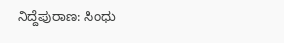ನಿದ್ದೆಪುರಾಣ: ಸಿಂಧು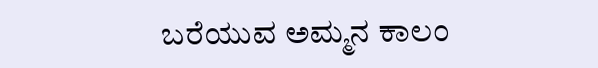ಬರೆಯುವ ಅಮ್ಮನ ಕಾಲಂ